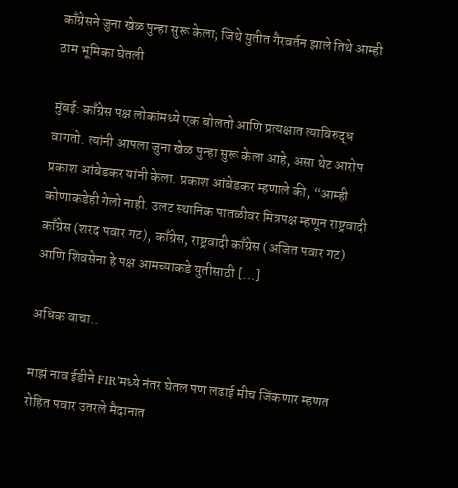काँग्रेसने जुना खेळ पुन्हा सुरू केला; जिथे युतीत गैरवर्तन झाले तिथे आम्ही ठाम भूमिका घेतली

मुंबई: काँग्रेस पक्ष लोकांमध्ये एक बोलतो आणि प्रत्यक्षात त्याविरुद्ध वागतो. त्यांनी आपला जुना खेळ पुन्हा सुरू केला आहे, असा थेट आरोप प्रकाश आंबेडकर यांनी केला. प्रकाश आंबेडकर म्हणाले की, “आम्ही कोणाकडेही गेलो नाही. उलट स्थानिक पातळीवर मित्रपक्ष म्हणून राष्ट्रवादी काँग्रेस (शरद पवार गट), काँग्रेस, राष्ट्रवादी काँग्रेस (अजित पवार गट) आणि शिवसेना हे पक्ष आमच्याकडे युतीसाठी […]

अधिक वाचा..

माझं नाव ईडीने FIR’मध्ये नंतर घेतल पण लढाई मीच जिंकणार म्हणत रोहित पवार उतरले मैदानात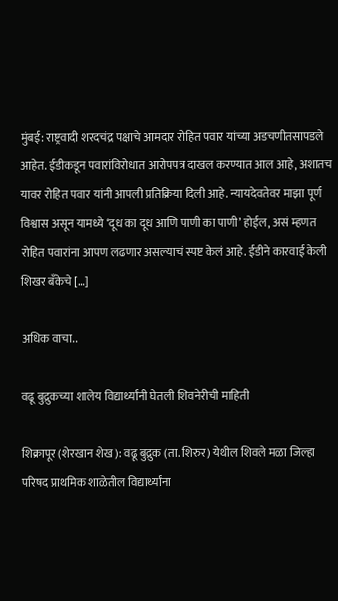मुंबई: राष्ट्रवादी शरदचंद्र पक्षाचे आमदार रोहित पवार यांच्या अडचणीतसापडले आहेत. ईडीकडून पवारांविरोधात आरोपपत्र दाखल करण्यात आल आहे, अशातच यावर रोहित पवार यांनी आपली प्रतिक्रिया दिली आहे. न्यायदेवतेवर माझा पूर्ण विश्वास असून यामध्ये ‘दूध का दूध आणि पाणी का पाणी’ होईल, असं म्हणत रोहित पवारांना आपण लढणार असल्याचं स्पष्ट केलं आहे. ईडीने कारवाई केली शिखर बँकेचे […]

अधिक वाचा..

वढू बुद्रुकच्या शालेय विद्यार्थ्यांनी घेतली शिवनेरीची माहिती

शिक्रापूर (शेरखान शेख): वढू बुद्रुक (ता. शिरुर) येथील शिवले मळा जिल्हा परिषद प्राथमिक शाळेतील विद्यार्थ्यांना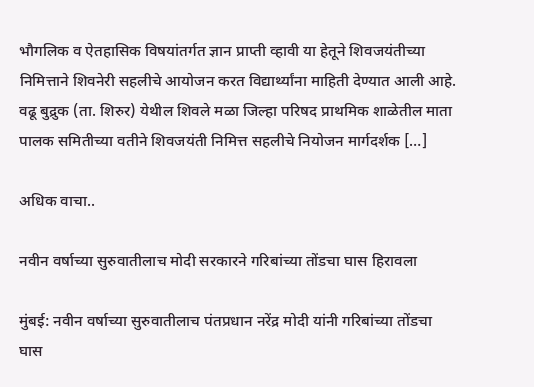भौगलिक व ऐतहासिक विषयांतर्गत ज्ञान प्राप्ती व्हावी या हेतूने शिवजयंतीच्या निमित्ताने शिवनेरी सहलीचे आयोजन करत विद्यार्थ्यांना माहिती देण्यात आली आहे. वढू बुद्रुक (ता. शिरुर) येथील शिवले मळा जिल्हा परिषद प्राथमिक शाळेतील माता पालक समितीच्या वतीने शिवजयंती निमित्त सहलीचे नियोजन मार्गदर्शक […]

अधिक वाचा..

नवीन वर्षाच्या सुरुवातीलाच मोदी सरकारने गरिबांच्या तोंडचा घास हिरावला

मुंबई: नवीन वर्षाच्या सुरुवातीलाच पंतप्रधान नरेंद्र मोदी यांनी गरिबांच्या तोंडचा घास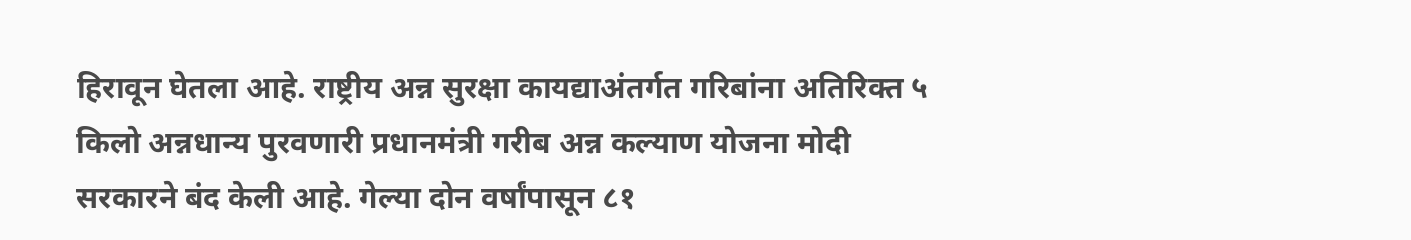हिरावून घेतला आहे. राष्ट्रीय अन्न सुरक्षा कायद्याअंतर्गत गरिबांना अतिरिक्त ५ किलो अन्नधान्य पुरवणारी प्रधानमंत्री गरीब अन्न कल्याण योजना मोदी सरकारने बंद केली आहे. गेल्या दोन वर्षांपासून ८१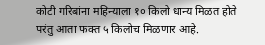कोटी गरिबांना महिन्याला १० किलो धान्य मिळत होते परंतु आता फक्त ५ किलोच मिळणार आहे.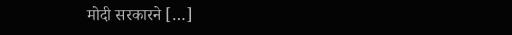मोदी सरकारने […]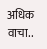अधिक वाचा..